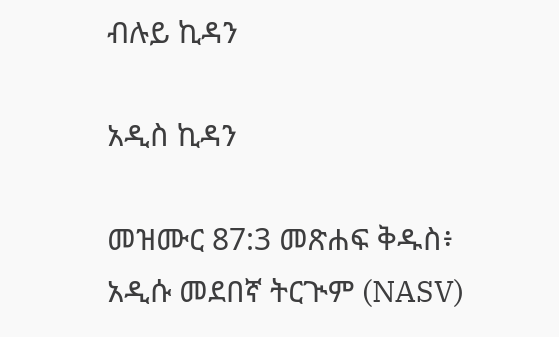ብሉይ ኪዳን

አዲስ ኪዳን

መዝሙር 87:3 መጽሐፍ ቅዱስ፥ አዲሱ መደበኛ ትርጒም (NASV)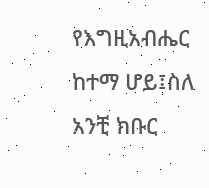የእግዚአብሔር ከተማ ሆይ፤ስለ አንቺ ክቡር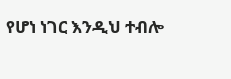የሆነ ነገር እንዲህ ተብሎ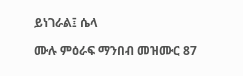ይነገራል፤ ሴላ

ሙሉ ምዕራፍ ማንበብ መዝሙር 87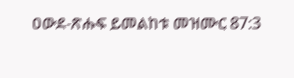ዐውደ-ጽሑፍ ይመልከቱ መዝሙር 87:3